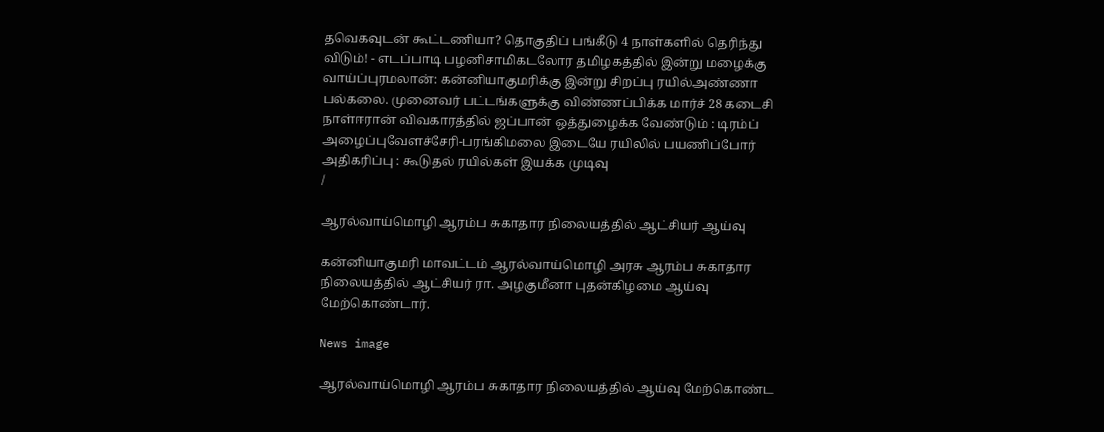தவெகவுடன் கூட்டணியா? தொகுதிப் பங்கீடு 4 நாள்களில் தெரிந்து விடும்! - எடப்பாடி பழனிசாமிகடலோர தமிழகத்தில் இன்று மழைக்கு வாய்ப்புரமலான்: கன்னியாகுமரிக்கு இன்று சிறப்பு ரயில்அண்ணா பல்கலை. முனைவர் பட்டங்களுக்கு விண்ணப்பிக்க மார்ச் 28 கடைசி நாள்ஈரான் விவகாரத்தில் ஜப்பான் ஒத்துழைக்க வேண்டும் : டிரம்ப் அழைப்புவேளச்சேரி-பரங்கிமலை இடையே ரயிலில் பயணிப்போர் அதிகரிப்பு : கூடுதல் ரயில்கள் இயக்க முடிவு
/

ஆரல்வாய்மொழி ஆரம்ப சுகாதார நிலையத்தில் ஆட்சியர் ஆய்வு

கன்னியாகுமரி மாவட்டம் ஆரல்வாய்மொழி அரசு ஆரம்ப சுகாதார நிலையத்தில் ஆட்சியர் ரா. அழகுமீனா புதன்கிழமை ஆய்வு மேற்கொண்டார்.

News image

ஆரல்வாய்மொழி ஆரம்ப சுகாதார நிலையத்தில் ஆய்வு மேற்கொண்ட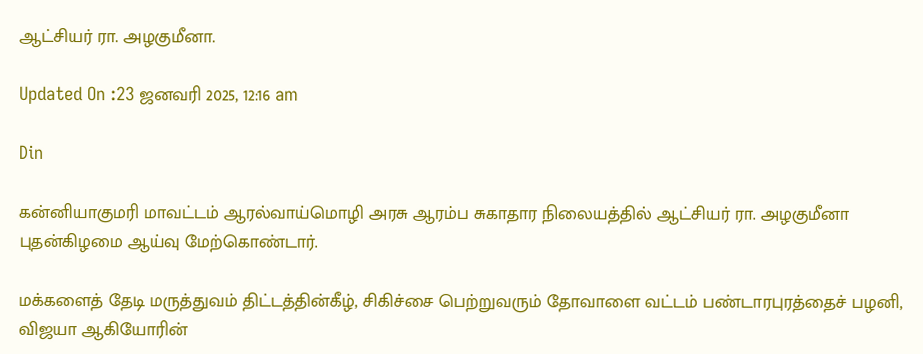ஆட்சியர் ரா. அழகுமீனா.

Updated On :23 ஜனவரி 2025, 12:16 am

Din

கன்னியாகுமரி மாவட்டம் ஆரல்வாய்மொழி அரசு ஆரம்ப சுகாதார நிலையத்தில் ஆட்சியர் ரா. அழகுமீனா புதன்கிழமை ஆய்வு மேற்கொண்டார்.

மக்களைத் தேடி மருத்துவம் திட்டத்தின்கீழ், சிகிச்சை பெற்றுவரும் தோவாளை வட்டம் பண்டாரபுரத்தைச் பழனி, விஜயா ஆகியோரின்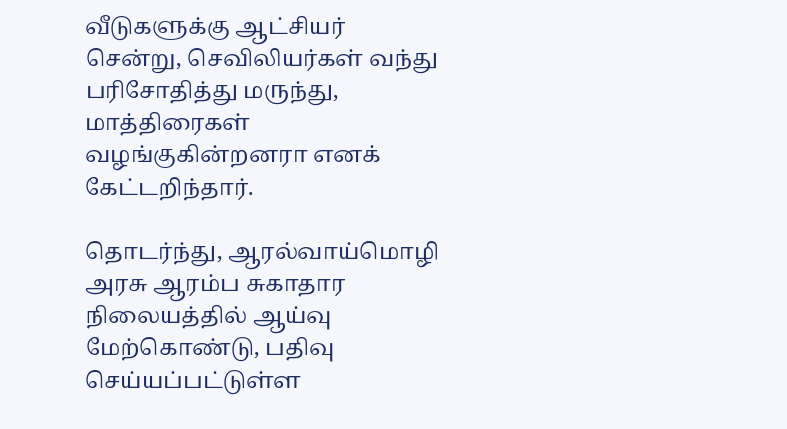வீடுகளுக்கு ஆட்சியர் சென்று, செவிலியர்கள் வந்து பரிசோதித்து மருந்து, மாத்திரைகள் வழங்குகின்றனரா எனக் கேட்டறிந்தார்.

தொடர்ந்து, ஆரல்வாய்மொழி அரசு ஆரம்ப சுகாதார நிலையத்தில் ஆய்வு மேற்கொண்டு, பதிவு செய்யப்பட்டுள்ள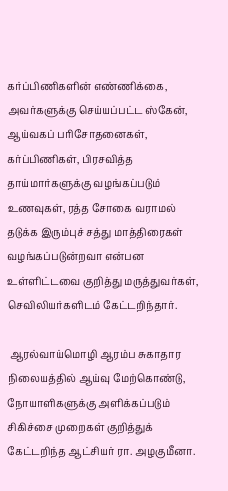கர்ப்பிணிகளின் எண்ணிக்கை, அவர்களுக்கு செய்யப்பட்ட ஸ்கேன், ஆய்வகப் பரிசோதனைகள், கர்ப்பிணிகள், பிரசவித்த தாய்மார்களுக்கு வழங்கப்படும் உணவுகள், ரத்த சோகை வராமல் தடுக்க இரும்புச் சத்து மாத்திரைகள் வழங்கப்படுன்றவா என்பன உள்ளிட்டவை குறித்து மருத்துவர்கள், செவிலியர்களிடம் கேட்டறிந்தார்.

 ஆரல்வாய்மொழி ஆரம்ப சுகாதார நிலையத்தில் ஆய்வு மேற்கொண்டு, நோயாளிகளுக்கு அளிக்கப்படும் சிகிச்சை முறைகள் குறித்துக் கேட்டறிந்த ஆட்சியர் ரா. அழகுமீனா.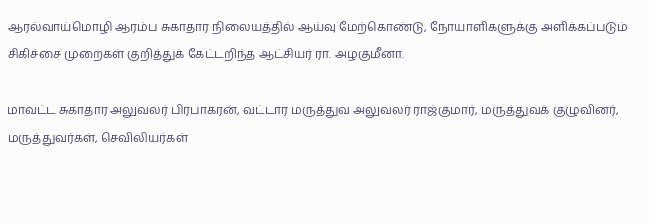ஆரல்வாய்மொழி ஆரம்ப சுகாதார நிலையத்தில் ஆய்வு மேற்கொண்டு, நோயாளிகளுக்கு அளிக்கப்படும் சிகிச்சை முறைகள் குறித்துக் கேட்டறிந்த ஆட்சியர் ரா. அழகுமீனா.

மாவட்ட சுகாதார அலுவலர் பிரபாகரன், வட்டார மருத்துவ அலுவலர் ராஜ்குமார், மருத்துவக் குழுவினர், மருத்துவர்கள், செவிலியர்கள்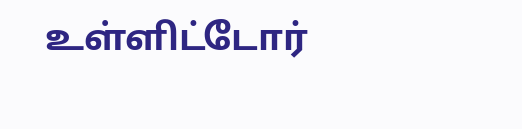உள்ளிட்டோர்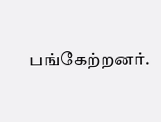பங்கேற்றனர்.